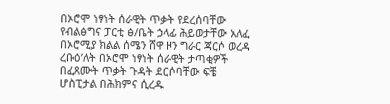በኦሮሞ ነፃነት ሰራዊት ጥቃት የደረሰባቸው የብልፅግና ፓርቲ ፅ/ቤት ኃላፊ ሕይወታቸው አለፈ
በኦሮሚያ ክልል ሰሜን ሸዋ ዞን ግራር ጃርሶ ወረዳ ረቡዕ’ለት በኦሮሞ ነፃነት ሰራዊት ታጣቂዎች በፈጸሙት ጥቃት ጉዳት ደርሶባቸው ፍቼ ሆስፒታል በሕክምና ሲረዱ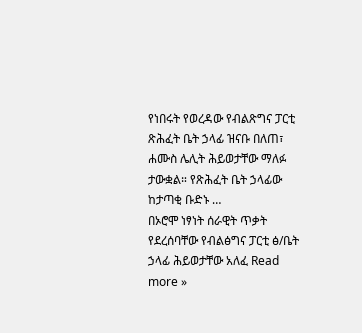የነበሩት የወረዳው የብልጽግና ፓርቲ ጽሕፈት ቤት ኃላፊ ዝናቡ በለጠ፣ ሐሙስ ሌሊት ሕይወታቸው ማለፉ ታውቋል። የጽሕፈት ቤት ኃላፊው ከታጣቂ ቡድኑ …
በኦሮሞ ነፃነት ሰራዊት ጥቃት የደረሰባቸው የብልፅግና ፓርቲ ፅ/ቤት ኃላፊ ሕይወታቸው አለፈ Read more »